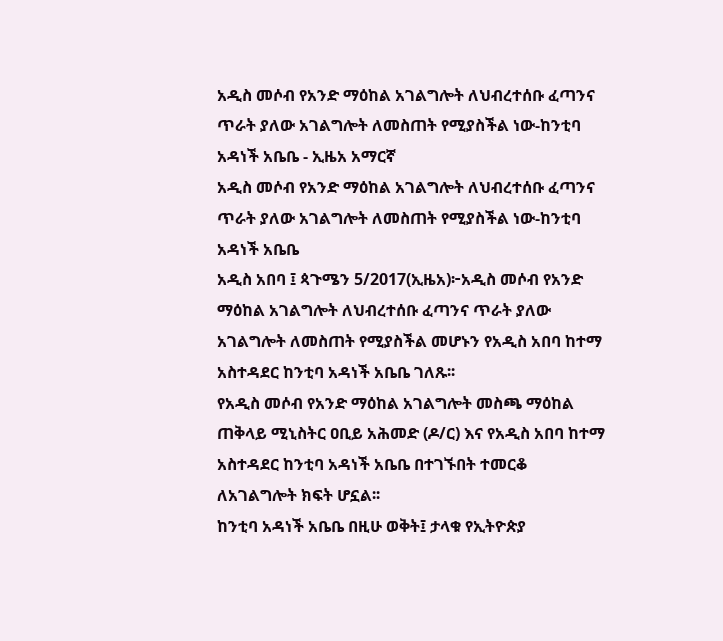አዲስ መሶብ የአንድ ማዕከል አገልግሎት ለህብረተሰቡ ፈጣንና ጥራት ያለው አገልግሎት ለመስጠት የሚያስችል ነው-ከንቲባ አዳነች አቤቤ - ኢዜአ አማርኛ
አዲስ መሶብ የአንድ ማዕከል አገልግሎት ለህብረተሰቡ ፈጣንና ጥራት ያለው አገልግሎት ለመስጠት የሚያስችል ነው-ከንቲባ አዳነች አቤቤ
አዲስ አበባ ፤ ጳጉሜን 5/2017(ኢዜአ)፦አዲስ መሶብ የአንድ ማዕከል አገልግሎት ለህብረተሰቡ ፈጣንና ጥራት ያለው አገልግሎት ለመስጠት የሚያስችል መሆኑን የአዲስ አበባ ከተማ አስተዳደር ከንቲባ አዳነች አቤቤ ገለጹ፡፡
የአዲስ መሶብ የአንድ ማዕከል አገልግሎት መስጫ ማዕከል ጠቅላይ ሚኒስትር ዐቢይ አሕመድ (ዶ/ር) እና የአዲስ አበባ ከተማ አስተዳደር ከንቲባ አዳነች አቤቤ በተገኙበት ተመርቆ ለአገልግሎት ክፍት ሆኗል፡፡
ከንቲባ አዳነች አቤቤ በዚሁ ወቅት፤ ታላቁ የኢትዮጵያ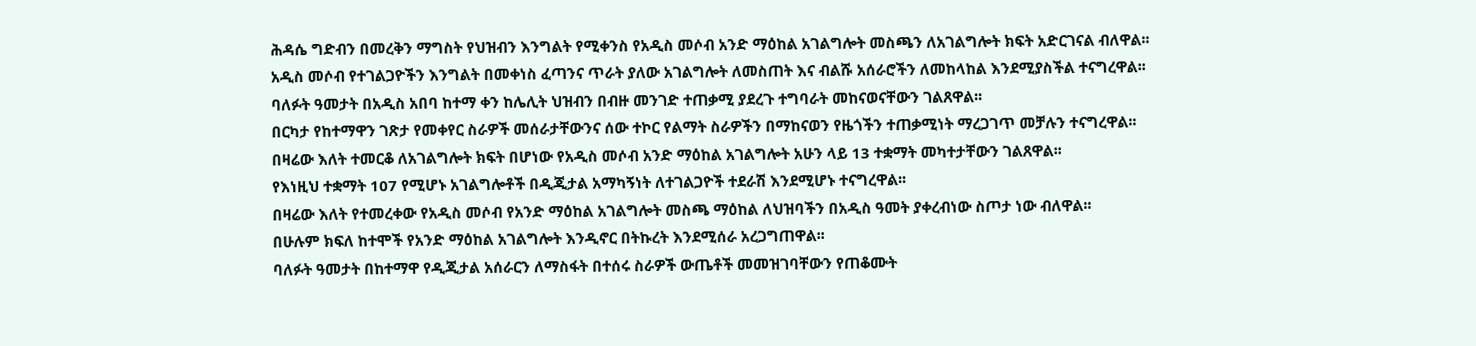ሕዳሴ ግድብን በመረቅን ማግስት የህዝብን እንግልት የሚቀንስ የአዲስ መሶብ አንድ ማዕከል አገልግሎት መስጫን ለአገልግሎት ክፍት አድርገናል ብለዋል፡፡
አዲስ መሶብ የተገልጋዮችን እንግልት በመቀነስ ፈጣንና ጥራት ያለው አገልግሎት ለመስጠት እና ብልሹ አሰራሮችን ለመከላከል እንደሚያስችል ተናግረዋል፡፡
ባለፉት ዓመታት በአዲስ አበባ ከተማ ቀን ከሌሊት ህዝብን በብዙ መንገድ ተጠቃሚ ያደረጉ ተግባራት መከናወናቸውን ገልጸዋል፡፡
በርካታ የከተማዋን ገጽታ የመቀየር ስራዎች መሰራታቸውንና ሰው ተኮር የልማት ስራዎችን በማከናወን የዜጎችን ተጠቃሚነት ማረጋገጥ መቻሉን ተናግረዋል፡፡
በዛሬው እለት ተመርቆ ለአገልግሎት ክፍት በሆነው የአዲስ መሶብ አንድ ማዕከል አገልግሎት አሁን ላይ 13 ተቋማት መካተታቸውን ገልጸዋል፡፡
የእነዚህ ተቋማት 107 የሚሆኑ አገልግሎቶች በዲጂታል አማካኝነት ለተገልጋዮች ተደራሽ እንደሚሆኑ ተናግረዋል፡፡
በዛሬው እለት የተመረቀው የአዲስ መሶብ የአንድ ማዕከል አገልግሎት መስጫ ማዕከል ለህዝባችን በአዲስ ዓመት ያቀረብነው ስጦታ ነው ብለዋል፡፡
በሁሉም ክፍለ ከተሞች የአንድ ማዕከል አገልግሎት እንዲኖር በትኩረት እንደሚሰራ አረጋግጠዋል፡፡
ባለፉት ዓመታት በከተማዋ የዲጂታል አሰራርን ለማስፋት በተሰሩ ስራዎች ውጤቶች መመዝገባቸውን የጠቆሙት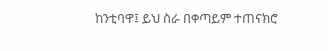ከንቲባዋ፤ ይህ ስራ በቀጣይም ተጠናክሮ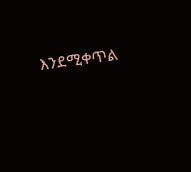እንደሚቀጥል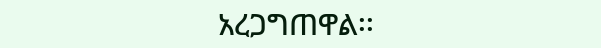አረጋግጠዋል፡፡